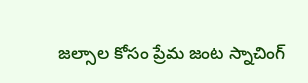జల్సాల కోసం ప్రేమ జంట స్నాచింగ్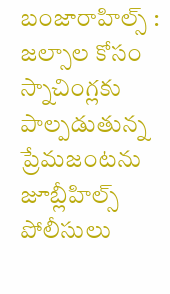బంజారాహిల్స్ : జల్సాల కోసం స్నాచింగ్లకు పాల్పడుతున్న ప్రేమజంటను జూబ్లీహిల్స్ పోలీసులు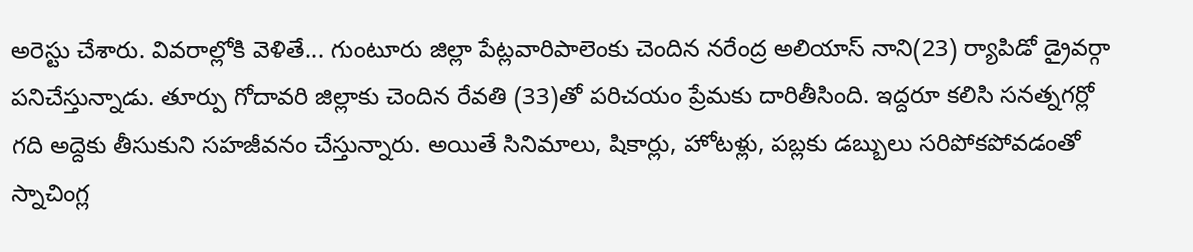అరెస్టు చేశారు. వివరాల్లోకి వెళితే... గుంటూరు జిల్లా పేట్లవారిపాలెంకు చెందిన నరేంద్ర అలియాస్ నాని(23) ర్యాపిడో డ్రైవర్గా పనిచేస్తున్నాడు. తూర్పు గోదావరి జిల్లాకు చెందిన రేవతి (33)తో పరిచయం ప్రేమకు దారితీసింది. ఇద్దరూ కలిసి సనత్నగర్లో గది అద్దెకు తీసుకుని సహజీవనం చేస్తున్నారు. అయితే సినిమాలు, షికార్లు, హోటళ్లు, పబ్లకు డబ్బులు సరిపోకపోవడంతో స్నాచింగ్ల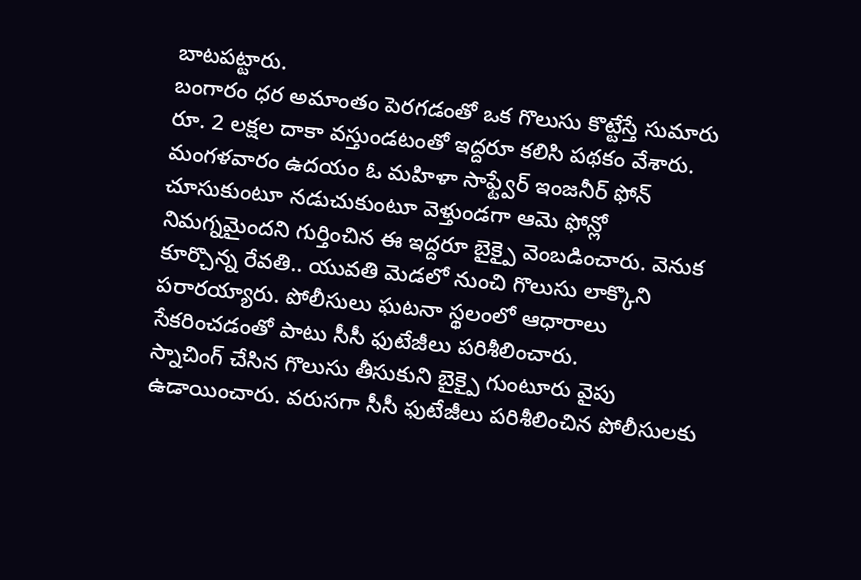బాటపట్టారు.
బంగారం ధర అమాంతం పెరగడంతో ఒక గొలుసు కొట్టేస్తే సుమారు రూ. 2 లక్షల దాకా వస్తుండటంతో ఇద్దరూ కలిసి పథకం వేశారు. మంగళవారం ఉదయం ఓ మహిళా సాఫ్ట్వేర్ ఇంజనీర్ ఫోన్ చూసుకుంటూ నడుచుకుంటూ వెళ్తుండగా ఆమె ఫోన్లో నిమగ్నమైందని గుర్తించిన ఈ ఇద్దరూ బైక్పై వెంబడించారు. వెనుక కూర్చొన్న రేవతి.. యువతి మెడలో నుంచి గొలుసు లాక్కొని పరారయ్యారు. పోలీసులు ఘటనా స్థలంలో ఆధారాలు సేకరించడంతో పాటు సీసీ ఫుటేజీలు పరిశీలించారు.
స్నాచింగ్ చేసిన గొలుసు తీసుకుని బైక్పై గుంటూరు వైపు ఉడాయించారు. వరుసగా సీసీ ఫుటేజీలు పరిశీలించిన పోలీసులకు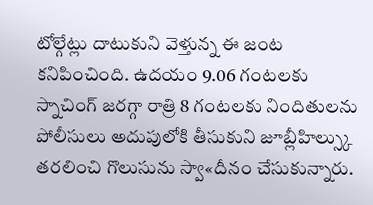టోల్గేట్లు దాటుకుని వెళ్తున్న ఈ జంట కనిపించింది. ఉదయం 9.06 గంటలకు స్నాచింగ్ జరగ్గా రాత్రి 8 గంటలకు నిందితులను పోలీసులు అదుపులోకి తీసుకుని జూబ్లీహిల్స్కు తరలించి గొలుసును స్వా«దీనం చేసుకున్నారు.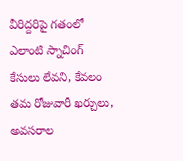వీరిద్దరిపై గతంలో ఎలాంటి స్నాచింగ్ కేసులు లేవని, కేవలం తమ రోజువారీ ఖర్చులు, అవసరాల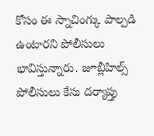కోసం ఈ స్నాచింగ్కు పాల్పడి ఉంటారని పోలీసులు భావిస్తున్నారు. జూబ్లీహిల్స్ పోలీసులు కేసు దర్యాప్తు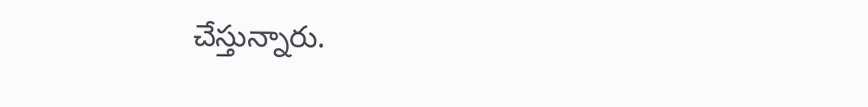చేస్తున్నారు.